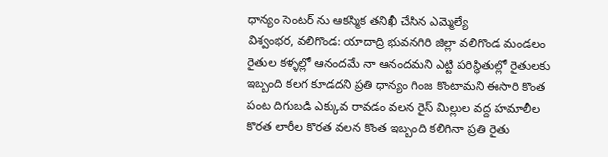ధాన్యం సెంటర్ ను ఆకస్మిక తనిఖీ చేసిన ఎమ్మెల్యే
విశ్వంభర, వలిగొండ: యాదాద్రి భువనగిరి జిల్లా వలిగొండ మండలం రైతుల కళ్ళల్లో ఆనందమే నా ఆనందమని ఎట్టి పరిస్థితుల్లో రైతులకు ఇబ్బంది కలగ కూడదని ప్రతి ధాన్యం గింజ కొంటామని ఈసారి కొంత పంట దిగుబడి ఎక్కువ రావడం వలన రైస్ మిల్లుల వద్ద హమాలీల కొరత లారీల కొరత వలన కొంత ఇబ్బంది కలిగినా ప్రతి రైతు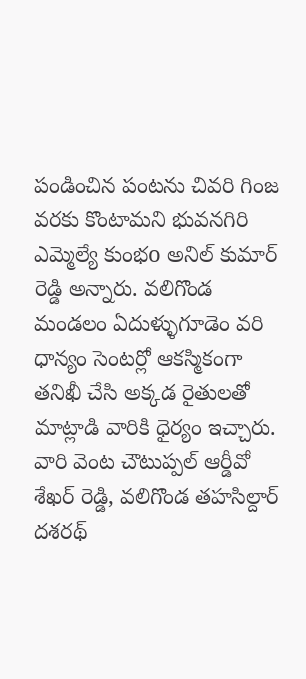పండించిన పంటను చివరి గింజ వరకు కొంటామని భువనగిరి ఎమ్మెల్యే కుంభo అనిల్ కుమార్ రెడ్డి అన్నారు. వలిగొండ మండలం ఏదుళ్ళుగూడెం వరి ధాన్యం సెంటర్లో ఆకస్మికంగా తనిఖీ చేసి అక్కడ రైతులతో మాట్లాడి వారికి ధైర్యం ఇచ్చారు. వారి వెంట చౌటుప్పల్ ఆర్డీవో శేఖర్ రెడ్డి, వలిగొండ తహసిల్దార్ దశరథ్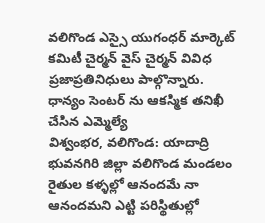వలిగొండ ఎస్సై యుగంధర్ మార్కెట్ కమిటీ చైర్మన్ వైస్ చైర్మన్ వివిధ ప్రజాప్రతినిధులు పాల్గొన్నారు.
ధాన్యం సెంటర్ ను ఆకస్మిక తనిఖీ చేసిన ఎమ్మెల్యే
విశ్వంభర, వలిగొండ: యాదాద్రి భువనగిరి జిల్లా వలిగొండ మండలం రైతుల కళ్ళల్లో ఆనందమే నా ఆనందమని ఎట్టి పరిస్థితుల్లో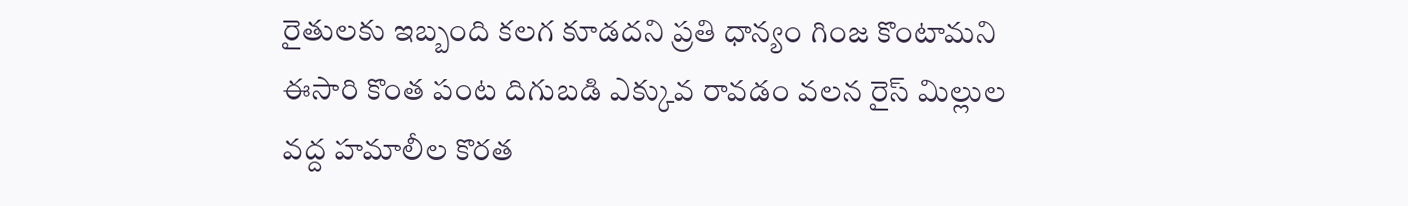రైతులకు ఇబ్బంది కలగ కూడదని ప్రతి ధాన్యం గింజ కొంటామని ఈసారి కొంత పంట దిగుబడి ఎక్కువ రావడం వలన రైస్ మిల్లుల వద్ద హమాలీల కొరత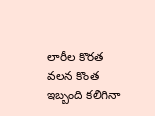లారీల కొరత వలన కొంత ఇబ్బంది కలిగినా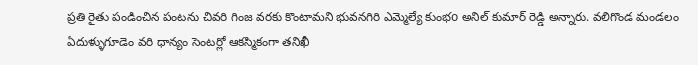ప్రతి రైతు పండించిన పంటను చివరి గింజ వరకు కొంటామని భువనగిరి ఎమ్మెల్యే కుంభo అనిల్ కుమార్ రెడ్డి అన్నారు. వలిగొండ మండలం ఏదుళ్ళుగూడెం వరి ధాన్యం సెంటర్లో ఆకస్మికంగా తనిఖీ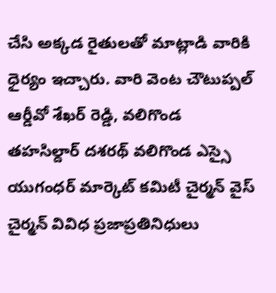చేసి అక్కడ రైతులతో మాట్లాడి వారికి ధైర్యం ఇచ్చారు. వారి వెంట చౌటుప్పల్ ఆర్డీవో శేఖర్ రెడ్డి, వలిగొండ తహసిల్దార్ దశరథ్ వలిగొండ ఎస్సై యుగంధర్ మార్కెట్ కమిటీ చైర్మన్ వైస్ చైర్మన్ వివిధ ప్రజాప్రతినిధులు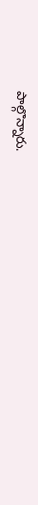పాల్గొన్నారు.